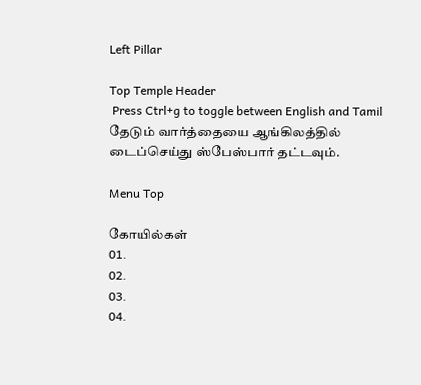Left Pillar

Top Temple Header
 Press Ctrl+g to toggle between English and Tamil
தேடும் வார்த்தையை ஆங்கிலத்தில் டைப்செய்து ஸ்பேஸ்பார் தட்டவும்.

Menu Top

கோயில்கள்
01.
02.
03.
04.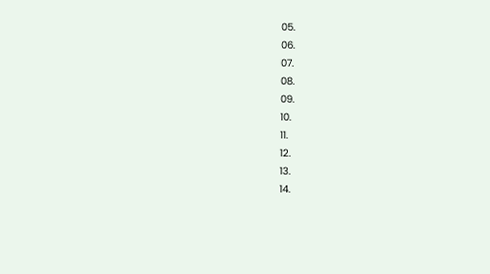05.
06.
07.
08.
09.
10.
11.
12.
13.
14.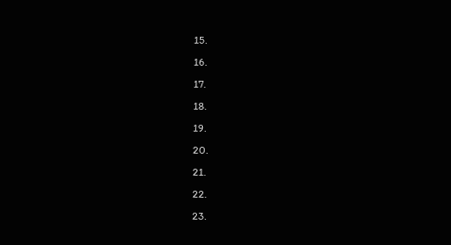15.
16.
17.
18.
19.
20.
21.
22.
23.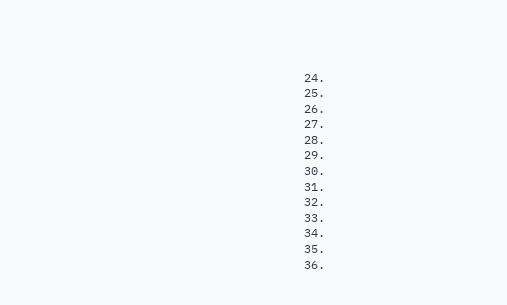24.
25.
26.
27.
28.
29.
30.
31.
32.
33.
34.
35.
36.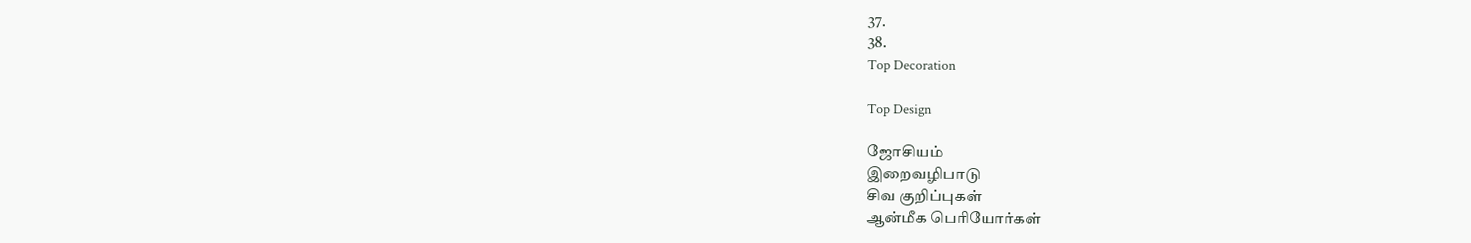37.
38.
Top Decoration

Top Design

ஜோசியம்
இறைவழிபாடு
சிவ குறிப்புகள்
ஆன்மீக பெரியோர்கள்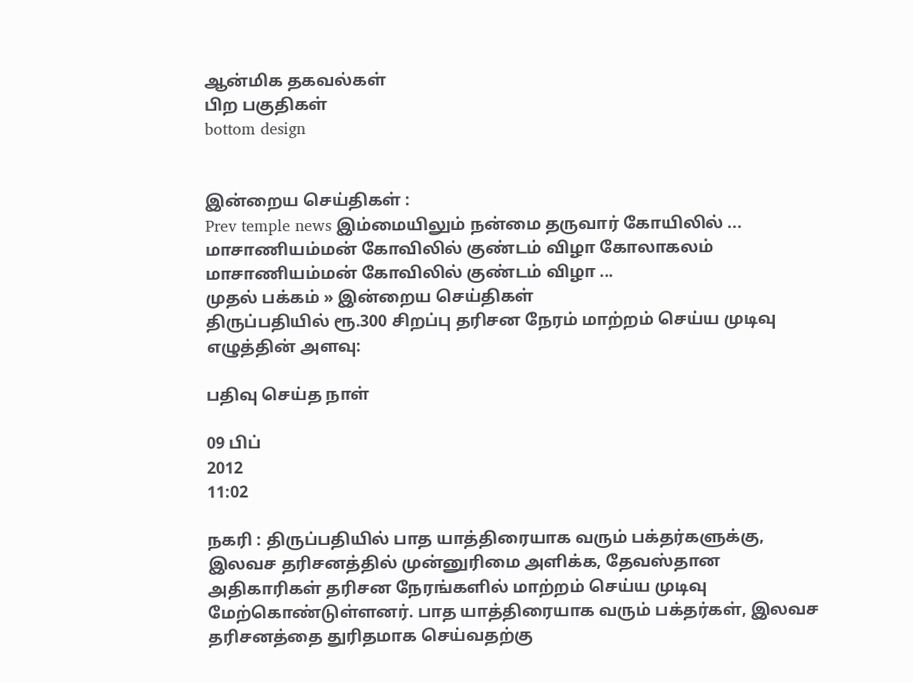ஆன்மிக தகவல்கள்
பிற பகுதிகள்
bottom design


இன்றைய செய்திகள் :
Prev temple news இம்மையிலும் நன்மை தருவார் கோயிலில் ... மாசாணியம்மன் கோவிலில் குண்டம் விழா கோலாகலம் மாசாணியம்மன் கோவிலில் குண்டம் விழா ...
முதல் பக்கம் » இன்றைய செய்திகள்
திருப்பதியில் ரூ.300 சிறப்பு தரிசன நேரம் மாற்றம் செய்ய முடிவு
எழுத்தின் அளவு:

பதிவு செய்த நாள்

09 பிப்
2012
11:02

நகரி : திருப்பதியில் பாத யாத்திரையாக வரும் பக்தர்களுக்கு, இலவச தரிசனத்தில் முன்னுரிமை அளிக்க, தேவஸ்தான அதிகாரிகள் தரிசன நேரங்களில் மாற்றம் செய்ய முடிவு மேற்கொண்டுள்ளனர். பாத யாத்திரையாக வரும் பக்தர்கள், இலவச தரிசனத்தை துரிதமாக செய்வதற்கு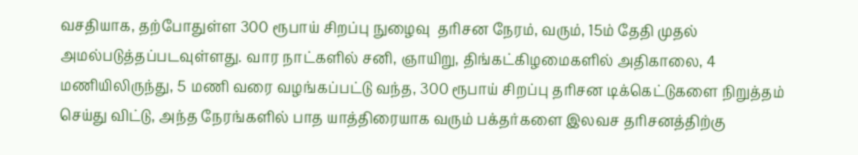வசதியாக, தற்போதுள்ள 300 ரூபாய் சிறப்பு நுழைவு  தரிசன நேரம், வரும், 15ம் தேதி முதல் அமல்படுத்தப்படவுள்ளது. வார நாட்களில் சனி, ஞாயிறு, திங்கட்கிழமைகளில் அதிகாலை, 4 மணியிலிருந்து, 5 மணி வரை வழங்கப்பட்டு வந்த, 300 ரூபாய் சிறப்பு தரிசன டிக்கெட்டுகளை நிறுத்தம் செய்து விட்டு, அந்த நேரங்களில் பாத யாத்திரையாக வரும் பக்தர்களை இலவச தரிசனத்திற்கு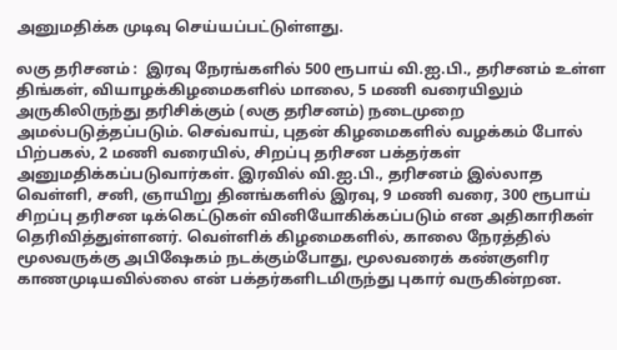அனுமதிக்க முடிவு செய்யப்பட்டுள்ளது.

லகு தரிசனம் :  இரவு நேரங்களில் 500 ரூபாய் வி.ஐ.பி., தரிசனம் உள்ள திங்கள், வியாழக்கிழமைகளில் மாலை, 5 மணி வரையிலும் அருகிலிருந்து தரிசிக்கும் (லகு தரிசனம்) நடைமுறை அமல்படுத்தப்படும். செவ்வாய், புதன் கிழமைகளில் வழக்கம் போல் பிற்பகல், 2 மணி வரையில், சிறப்பு தரிசன பக்தர்கள் அனுமதிக்கப்படுவார்கள். இரவில் வி.ஐ.பி., தரிசனம் இல்லாத வெள்ளி, சனி, ஞாயிறு தினங்களில் இரவு, 9 மணி வரை, 300 ரூபாய் சிறப்பு தரிசன டிக்கெட்டுகள் வினியோகிக்கப்படும் என அதிகாரிகள் தெரிவித்துள்ளனர். வெள்ளிக் கிழமைகளில், காலை நேரத்தில் மூலவருக்கு அபிஷேகம் நடக்கும்போது, மூலவரைக் கண்குளிர காணமுடியவில்லை என் பக்தர்களிடமிருந்து புகார் வருகின்றன.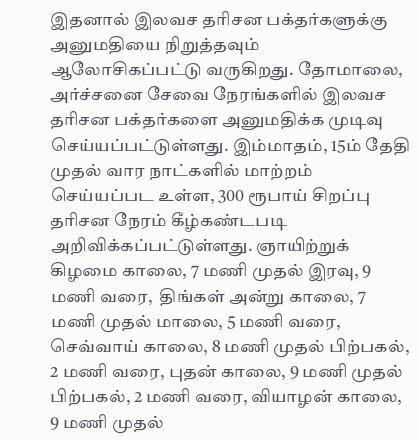இதனால் இலவச தரிசன பக்தர்களுக்கு அனுமதியை நிறுத்தவும் ஆலோசிகப்பட்டு வருகிறது. தோமாலை, அர்ச்சனை சேவை நேரங்களில் இலவச தரிசன பக்தர்களை அனுமதிக்க முடிவு செய்யப்பட்டுள்ளது. இம்மாதம், 15ம் தேதி முதல் வார நாட்களில் மாற்றம் செய்யப்பட உள்ள, 300 ரூபாய் சிறப்பு தரிசன நேரம் கீழ்கண்டபடி அறிவிக்கப்பட்டுள்ளது. ஞாயிற்றுக் கிழமை காலை, 7 மணி முதல் இரவு, 9 மணி வரை,  திங்கள் அன்று காலை, 7 மணி முதல் மாலை, 5 மணி வரை, செவ்வாய் காலை, 8 மணி முதல் பிற்பகல், 2 மணி வரை, புதன் காலை, 9 மணி முதல் பிற்பகல், 2 மணி வரை, வியாழன் காலை, 9 மணி முதல்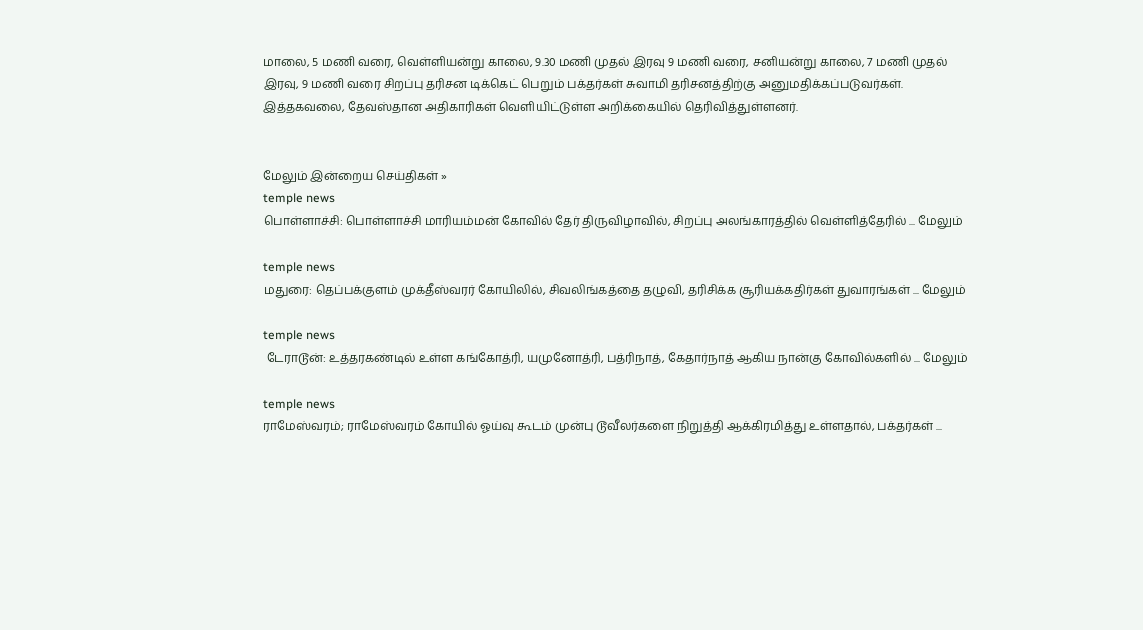மாலை, 5 மணி வரை, வெள்ளியன்று காலை, 9.30 மணி முதல் இரவு 9 மணி வரை, சனியன்று காலை, 7 மணி முதல் இரவு, 9 மணி வரை சிறப்பு தரிசன டிக்கெட் பெறும் பக்தர்கள் சுவாமி தரிசனத்திற்கு அனுமதிக்கப்படுவர்கள். இத்தகவலை, தேவஸ்தான அதிகாரிகள் வெளியிட்டுள்ள அறிக்கையில் தெரிவித்துள்ளனர்.


மேலும் இன்றைய செய்திகள் »
temple news
பொள்ளாச்சி: பொள்ளாச்சி மாரியம்மன் கோவில் தேர் திருவிழாவில், சிறப்பு அலங்காரத்தில் வெள்ளித்தேரில் ... மேலும்

temple news
மதுரை: தெப்பக்குளம் முக்தீஸ்வரர் கோயிலில், சிவலிங்கத்தை தழுவி, தரிசிக்க சூரியக்கதிர்கள் துவாரங்கள் ... மேலும்

temple news
 டேராடூன்: உத்தரகண்டில் உள்ள கங்கோத்ரி, யமுனோத்ரி, பத்ரிநாத், கேதார்நாத் ஆகிய நான்கு கோவில்களில் ... மேலும்

temple news
ராமேஸ்வரம்; ராமேஸ்வரம் கோயில் ஓய்வு கூடம் முன்பு டூவீலர்களை நிறுத்தி ஆக்கிரமித்து உள்ளதால், பக்தர்கள் ...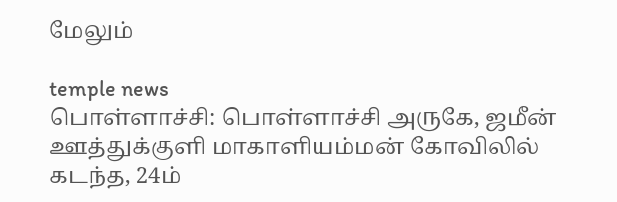மேலும்

temple news
பொள்ளாச்சி: பொள்ளாச்சி அருகே, ஜமீன் ஊத்துக்குளி மாகாளியம்மன் கோவிலில் கடந்த, 24ம்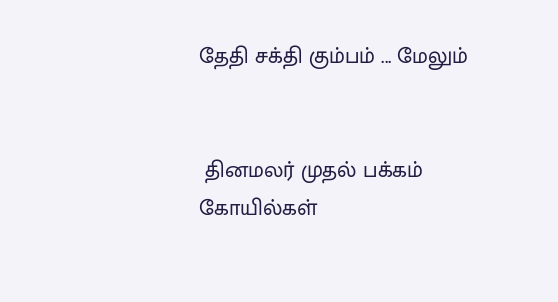தேதி சக்தி கும்பம் ... மேலும்


 தினமலர் முதல் பக்கம்   கோயில்கள்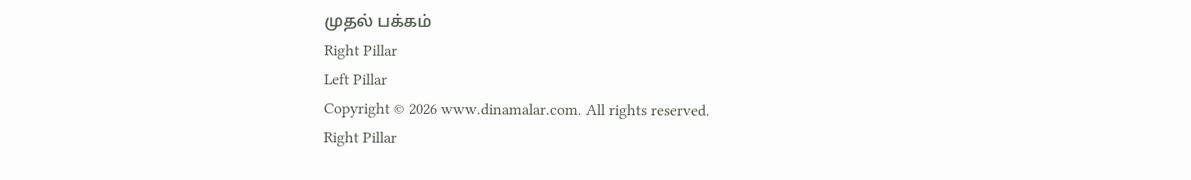முதல் பக்கம்
Right Pillar
Left Pillar
Copyright © 2026 www.dinamalar.com. All rights reserved.
Right Pillar